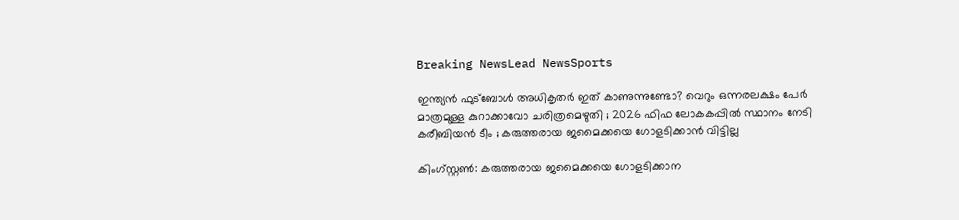Breaking NewsLead NewsSports

ഇന്ത്യന്‍ ഫുട്‌ബോള്‍ അധികൃതര്‍ ഇത് കാണുന്നുണ്ടോ? വെറും ഒന്നരലക്ഷം പേര്‍ മാത്രമുള്ള കുറാക്കാവോ ചരിത്രമെഴുതി ; 2026 ഫിഫ ലോകകപ്പില്‍ സ്ഥാനം നേടി കരീബിയന്‍ ടീം ; കരുത്തരായ ജമൈക്കയെ ഗോളടിക്കാന്‍ വിട്ടില്ല

കിംഗ്സ്റ്റണ്‍: കരുത്തരായ ജമൈക്കയെ ഗോളടിക്കാന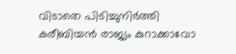വിടാതെ പിടിച്ചുനിര്‍ത്തി കരീബിയന്‍ രാജ്യം കുറാക്കാവോ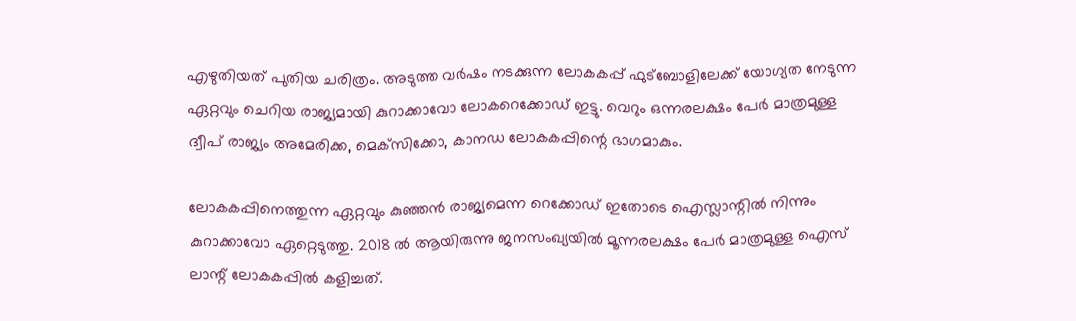എഴുതിയത് പുതിയ ചരിത്രം. അടുത്ത വര്‍ഷം നടക്കുന്ന ലോകകപ്പ് ഫുട്‌ബോളിലേക്ക് യോഗ്യത നേടുന്ന ഏറ്റവും ചെറിയ രാജ്യമായി കുറാക്കാവോ ലോകറെക്കോഡ് ഇട്ടു. വെറും ഒന്നരലക്ഷം പേര്‍ മാത്രമുള്ള ദ്വീപ് രാജ്യം അമേരിക്ക, മെക്‌സിക്കോ, കാനഡ ലോകകപ്പിന്റെ ഭാഗമാകും.

ലോകകപ്പിനെത്തുന്ന ഏറ്റവും കുഞ്ഞന്‍ രാജ്യമെന്ന റെക്കോഡ് ഇതോടെ ഐസ്ലാന്റില്‍ നിന്നും കുറാക്കാവോ ഏറ്റെടുത്തു. 2018 ല്‍ ആയിരുന്നു ജനസംഖ്യയില്‍ മൂന്നരലക്ഷം പേര്‍ മാത്രമുള്ള ഐസ് ലാന്റ് ലോകകപ്പില്‍ കളിച്ചത്.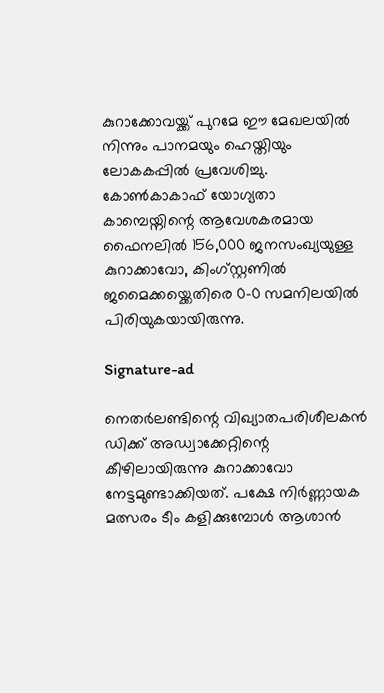കുറാക്കോവയ്ക്ക് പുറമേ ഈ മേഖലയില്‍ നിന്നും പാനമയും ഹെയ്തിയും ലോകകപ്പില്‍ പ്രവേശിച്ചു. കോണ്‍കാകാഫ് യോഗ്യതാ കാമ്പെയ്നിന്റെ ആവേശകരമായ ഫൈനലില്‍ 156,000 ജനസംഖ്യയുള്ള കുറാക്കാവോ, കിംഗ്സ്റ്റണില്‍ ജമൈക്കയ്ക്കെതിരെ 0-0 സമനിലയില്‍ പിരിയുകയായിരുന്നു.

Signature-ad

നെതര്‍ലണ്ടിന്റെ വിഖ്യാതപരിശീലകന്‍ ഡിക്ക് അഡ്വാക്കേറ്റിന്റെ കീഴിലായിരുന്നു കുറാക്കാവോ നേട്ടമുണ്ടാക്കിയത്. പക്ഷേ നിര്‍ണ്ണായക മത്സരം ടീം കളിക്കുമ്പോള്‍ ആശാന്‍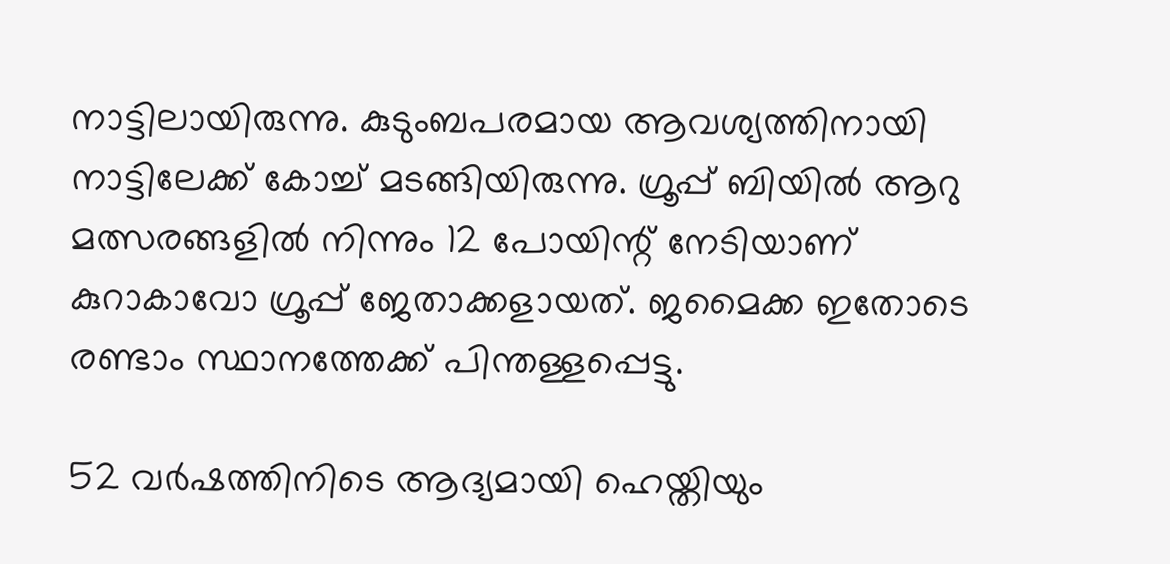നാട്ടിലായിരുന്നു. കുടുംബപരമായ ആവശ്യത്തിനായി നാട്ടിലേക്ക് കോച്ച് മടങ്ങിയിരുന്നു. ഗ്രൂപ്പ് ബിയില്‍ ആറു മത്സരങ്ങളില്‍ നിന്നും 12 പോയിന്റ് നേടിയാണ് കുറാകാവോ ഗ്രൂപ്പ് ജേതാക്കളായത്. ജമൈക്ക ഇതോടെ രണ്ടാം സ്ഥാനത്തേക്ക് പിന്തള്ളപ്പെട്ടു.

52 വര്‍ഷത്തിനിടെ ആദ്യമായി ഹെയ്തിയും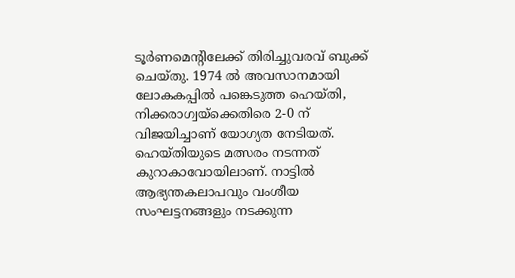ടൂര്‍ണമെന്റിലേക്ക് തിരിച്ചുവരവ് ബുക്ക് ചെയ്തു. 1974 ല്‍ അവസാനമായി ലോകകപ്പില്‍ പങ്കെടുത്ത ഹെയ്തി, നിക്കരാഗ്വയ്ക്കെതിരെ 2-0 ന് വിജയിച്ചാണ് യോഗ്യത നേടിയത്. ഹെയ്തിയുടെ മത്സരം നടന്നത് കുറാകാവോയിലാണ്. നാട്ടില്‍ ആഭ്യന്തകലാപവും വംശീയ സംഘട്ടനങ്ങളും നടക്കുന്ന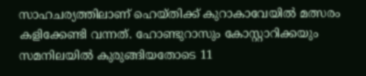സാഹചര്യത്തിലാണ് ഹെയ്തിക്ക് കുറാകാവേയില്‍ മത്സരം കളിക്കേണ്ടി വന്നത്. ഹോണ്ടുറാസും കോസ്റ്റാറിക്കയും സമനിലയില്‍ കുരുങ്ങിയതോടെ 11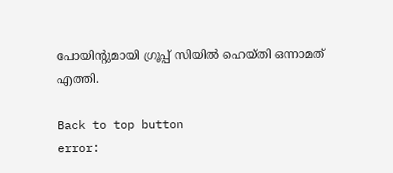പോയിന്റുമായി ഗ്രൂപ്പ് സിയില്‍ ഹെയ്തി ഒന്നാമത് എത്തി.

Back to top button
error: